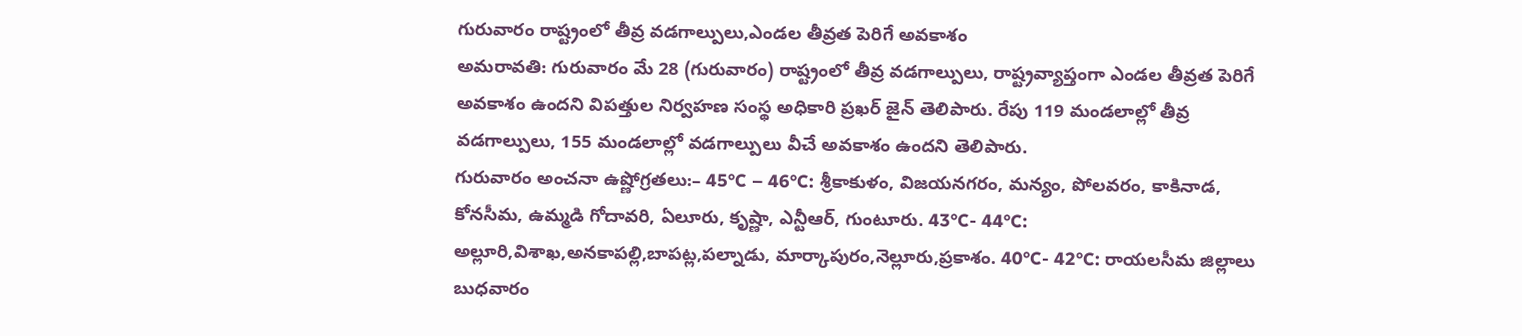గురువారం రాష్ట్రంలో తీవ్ర వడగాల్పులు,ఎండల తీవ్రత పెరిగే అవకాశం
అమరావతి: గురువారం మే 28 (గురువారం) రాష్ట్రంలో తీవ్ర వడగాల్పులు, రాష్ట్రవ్యాప్తంగా ఎండల తీవ్రత పెరిగే అవకాశం ఉందని విపత్తుల నిర్వహణ సంస్థ అధికారి ప్రఖర్ జైన్ తెలిపారు. రేపు 119 మండలాల్లో తీవ్ర వడగాల్పులు, 155 మండలాల్లో వడగాల్పులు వీచే అవకాశం ఉందని తెలిపారు.
గురువారం అంచనా ఉష్ణోగ్రతలు:– 45°C – 46°C: శ్రీకాకుళం, విజయనగరం, మన్యం, పోలవరం, కాకినాడ, కోనసీమ, ఉమ్మడి గోదావరి, ఏలూరు, కృష్ణా, ఎన్టీఆర్, గుంటూరు. 43°C- 44°C: అల్లూరి,విశాఖ,అనకాపల్లి,బాపట్ల,పల్నాడు, మార్కాపురం,నెల్లూరు,ప్రకాశం. 40°C- 42°C: రాయలసీమ జిల్లాలు
బుధవారం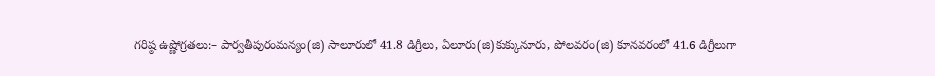గరిష్ఠ ఉష్ణోగ్రతలు:– పార్వతీపురంమన్యం(జి) సాలూరులో 41.8 డిగ్రీలు, ఏలూరు(జి)కుక్కునూరు, పోలవరం(జి) కూనవరంలో 41.6 డిగ్రీలుగా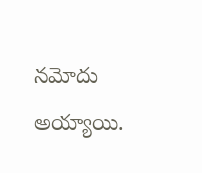నమోదు అయ్యాయి.